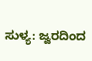ಸುಳ್ಯ: ಜ್ವರದಿಂದ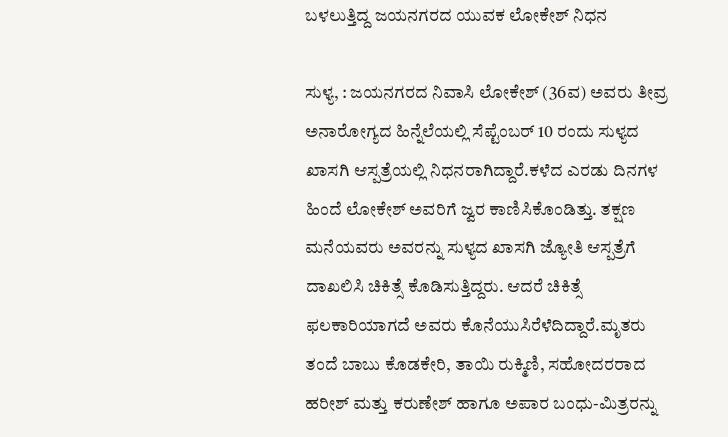ಬಳಲುತ್ತಿದ್ದ ಜಯನಗರದ ಯುವಕ ಲೋಕೇಶ್ ನಿಧನ

ಸುಳ್ಯ, : ಜಯನಗರದ ನಿವಾಸಿ ಲೋಕೇಶ್ (36ವ) ಅವರು ತೀವ್ರ ಅನಾರೋಗ್ಯದ ಹಿನ್ನೆಲೆಯಲ್ಲಿ ಸೆಪ್ಟೆಂಬರ್ 10 ರಂದು ಸುಳ್ಯದ ಖಾಸಗಿ ಆಸ್ಪತ್ರೆಯಲ್ಲಿ ನಿಧನರಾಗಿದ್ದಾರೆ.ಕಳೆದ ಎರಡು ದಿನಗಳ ಹಿಂದೆ ಲೋಕೇಶ್ ಅವರಿಗೆ ಜ್ವರ ಕಾಣಿಸಿಕೊಂಡಿತ್ತು. ತಕ್ಷಣ ಮನೆಯವರು ಅವರನ್ನು ಸುಳ್ಯದ ಖಾಸಗಿ ಜ್ಯೋತಿ ಆಸ್ಪತ್ರೆಗೆ ದಾಖಲಿಸಿ ಚಿಕಿತ್ಸೆ ಕೊಡಿಸುತ್ತಿದ್ದರು. ಆದರೆ ಚಿಕಿತ್ಸೆ ಫಲಕಾರಿಯಾಗದೆ ಅವರು ಕೊನೆಯುಸಿರೆಳೆದಿದ್ದಾರೆ.ಮೃತರು ತಂದೆ ಬಾಬು ಕೊಡಕೇರಿ, ತಾಯಿ ರುಕ್ಮಿಣಿ, ಸಹೋದರರಾದ ಹರೀಶ್ ಮತ್ತು ಕರುಣೇಶ್ ಹಾಗೂ ಅಪಾರ ಬಂಧು-ಮಿತ್ರರನ್ನು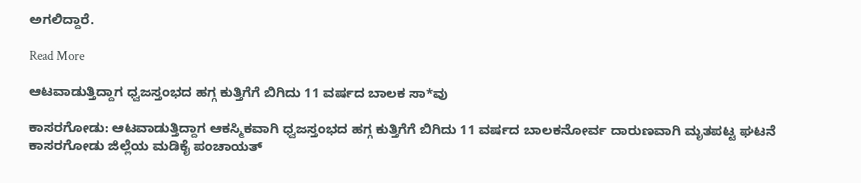ಅಗಲಿದ್ದಾರೆ.

Read More

ಆಟವಾಡುತ್ತಿದ್ದಾಗ ಧ್ವಜಸ್ತಂಭದ ಹಗ್ಗ ಕುತ್ತಿಗೆಗೆ ಬಿಗಿದು 11 ವರ್ಷದ ಬಾಲಕ ಸಾ*ವು

ಕಾಸರಗೋಡು: ಆಟವಾಡುತ್ತಿದ್ದಾಗ ಆಕಸ್ಮಿಕವಾಗಿ ಧ್ವಜಸ್ತಂಭದ ಹಗ್ಗ ಕುತ್ತಿಗೆಗೆ ಬಿಗಿದು 11 ವರ್ಷದ ಬಾಲಕನೋರ್ವ ದಾರುಣವಾಗಿ ಮೃತಪಟ್ಟ ಘಟನೆ ಕಾಸರಗೋಡು ಜಿಲ್ಲೆಯ ಮಡಿಕೈ ಪಂಚಾಯತ್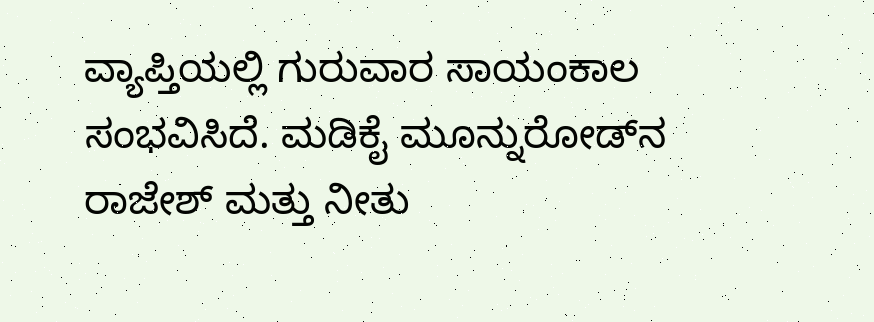ವ್ಯಾಪ್ತಿಯಲ್ಲಿ ಗುರುವಾರ ಸಾಯಂಕಾಲ ಸಂಭವಿಸಿದೆ. ಮಡಿಕೈ ಮೂನ್ನುರೋಡ್‌ನ ರಾಜೇಶ್ ಮತ್ತು ನೀತು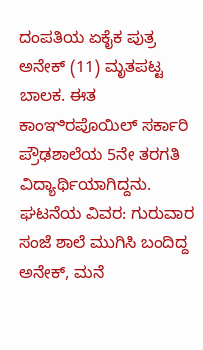ದಂಪತಿಯ ಏಕೈಕ ಪುತ್ರ ಅನೇಕ್ (11) ಮೃತಪಟ್ಟ ಬಾಲಕ. ಈತ ಕಾಂಞಿರಪೊಯಿಲ್ ಸರ್ಕಾರಿ ಪ್ರೌಢಶಾಲೆಯ 5ನೇ ತರಗತಿ ವಿದ್ಯಾರ್ಥಿಯಾಗಿದ್ದನು. ಘಟನೆಯ ವಿವರ: ಗುರುವಾರ ಸಂಜೆ ಶಾಲೆ ಮುಗಿಸಿ ಬಂದಿದ್ದ ಅನೇಕ್, ಮನೆ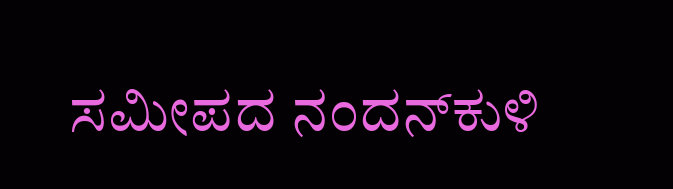ಸಮೀಪದ ನಂದನ್‌ಕುಳಿ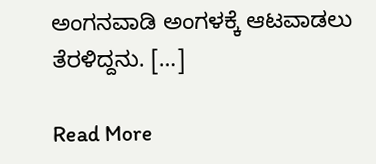ಅಂಗನವಾಡಿ ಅಂಗಳಕ್ಕೆ ಆಟವಾಡಲು ತೆರಳಿದ್ದನು. […]

Read More